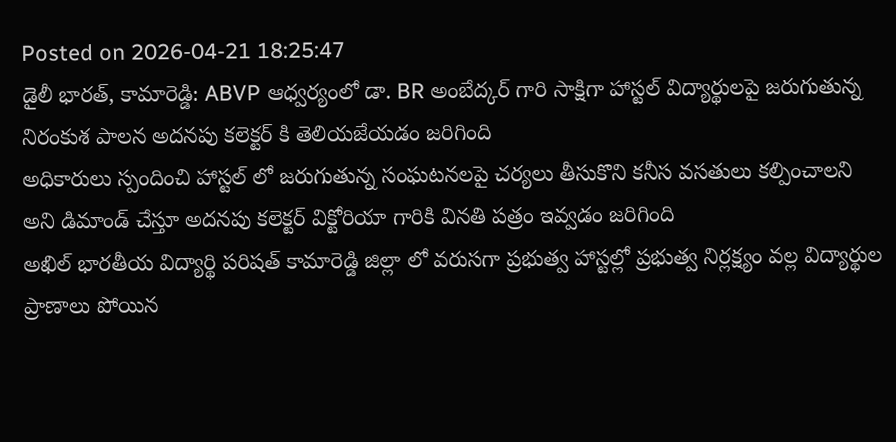Posted on 2026-04-21 18:25:47
డైలీ భారత్, కామారెడ్డి: ABVP ఆధ్వర్యంలో డా. BR అంబేద్కర్ గారి సాక్షిగా హాస్టల్ విద్యార్థులపై జరుగుతున్న నిరంకుశ పాలన అదనపు కలెక్టర్ కి తెలియజేయడం జరిగింది
అధికారులు స్పందించి హాస్టల్ లో జరుగుతున్న సంఘటనలపై చర్యలు తీసుకొని కనీస వసతులు కల్పించాలని అని డిమాండ్ చేస్తూ అదనపు కలెక్టర్ విక్టోరియా గారికి వినతి పత్రం ఇవ్వడం జరిగింది
అఖిల్ భారతీయ విద్యార్థి పరిషత్ కామారెడ్డి జిల్లా లో వరుసగా ప్రభుత్వ హాస్టల్లో ప్రభుత్వ నిర్లక్ష్యం వల్ల విద్యార్థుల ప్రాణాలు పోయిన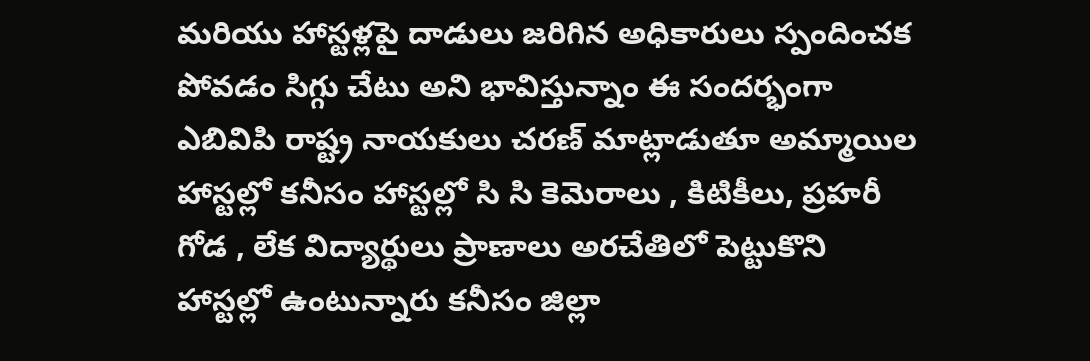మరియు హాస్టళ్లపై దాడులు జరిగిన అధికారులు స్పందించక పోవడం సిగ్గు చేటు అని భావిస్తున్నాం ఈ సందర్భంగా ఎబివిపి రాష్ట్ర నాయకులు చరణ్ మాట్లాడుతూ అమ్మాయిల హాస్టల్లో కనీసం హాస్టల్లో సి సి కెమెరాలు , కిటికీలు, ప్రహరీ గోడ , లేక విద్యార్థులు ప్రాణాలు అరచేతిలో పెట్టుకొని హాస్టల్లో ఉంటున్నారు కనీసం జిల్లా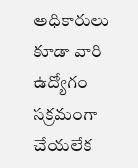అధికారులు కూడా వారి ఉద్యోగం సక్రమంగా చేయలేక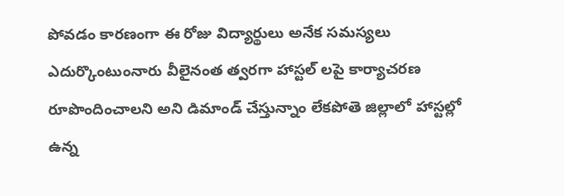పోవడం కారణంగా ఈ రోజు విద్యార్థులు అనేక సమస్యలు ఎదుర్కొంటుంనారు వీలైనంత త్వరగా హాస్టల్ లపై కార్యాచరణ రూపొందించాలని అని డిమాండ్ చేస్తున్నాం లేకపోతె జిల్లాలో హాస్టల్లో ఉన్న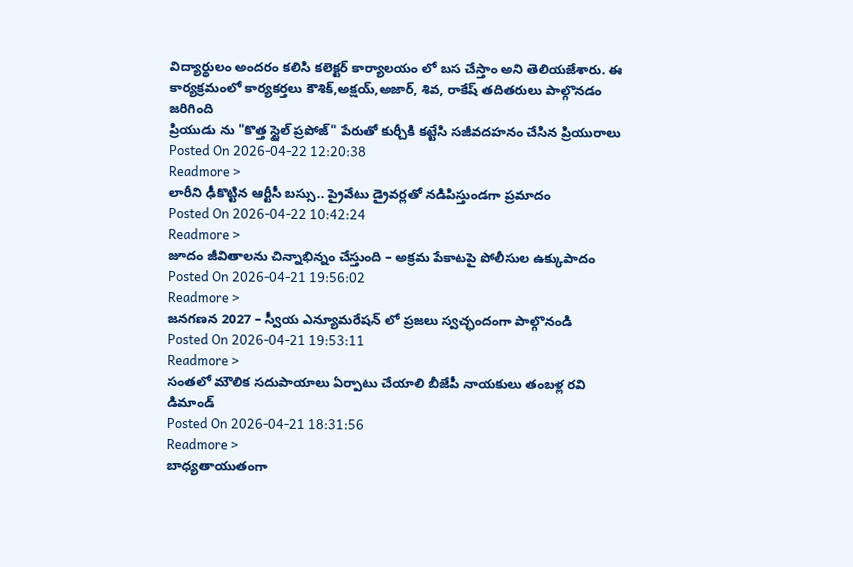విద్యార్థులం అందరం కలిసి కలెక్టర్ కార్యాలయం లో బస చేస్తాం అని తెలియజేశారు. ఈ కార్యక్రమంలో కార్యకర్తలు కౌశిక్,అక్షయ్,అజార్, శివ, రాకేష్ తదితరులు పాల్గొనడం జరిగింది
ప్రియుడు ను "కొత్త స్టైల్ ప్రపోజ్" పేరుతో కుర్చీకి కట్టేసి సజీవదహనం చేసిన ప్రియురాలు
Posted On 2026-04-22 12:20:38
Readmore >
లారీని ఢీకొట్టిన ఆర్టీసీ బస్సు.. ప్రైవేటు డ్రైవర్లతో నడిపిస్తుండగా ప్రమాదం
Posted On 2026-04-22 10:42:24
Readmore >
జూదం జీవితాలను చిన్నాభిన్నం చేస్తుంది – అక్రమ పేకాటపై పోలీసుల ఉక్కుపాదం
Posted On 2026-04-21 19:56:02
Readmore >
జనగణన 2027 – స్వీయ ఎన్యూమరేషన్ లో ప్రజలు స్వచ్ఛందంగా పాల్గొనండి
Posted On 2026-04-21 19:53:11
Readmore >
సంతలో మౌలిక సదుపాయాలు ఏర్పాటు చేయాలి బీజేపీ నాయకులు తంబళ్ల రవి డిమాండ్
Posted On 2026-04-21 18:31:56
Readmore >
బాధ్యతాయుతంగా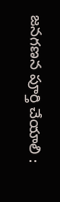జనగణన పూర్తి చేయాలి :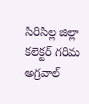సిరిసిల్ల జిల్లా కలెక్టర్ గరిమ అగ్రవాల్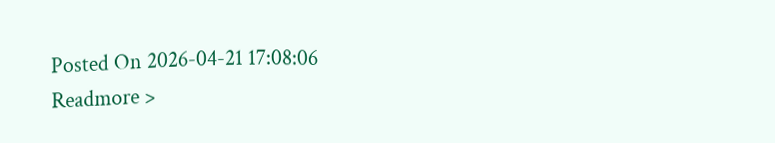Posted On 2026-04-21 17:08:06
Readmore >